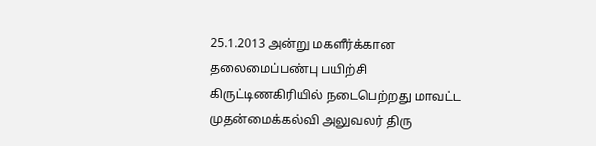25.1.2013 அன்று மகளீர்க்கான தலைமைப்பண்பு பயிற்சி கிருட்டிணகிரியில் நடைபெற்றது மாவட்ட முதன்மைக்கல்வி அலுவலர் திரு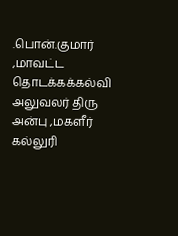.பொன்.குமார் ,மாவட்ட தொடக்கக்கல்வி அலுவலர் திரு அன்பு ,மகளீர் கல்லுரி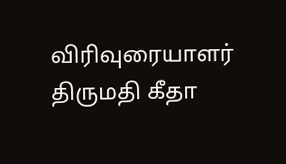விரிவுரையாளர் திருமதி கீதா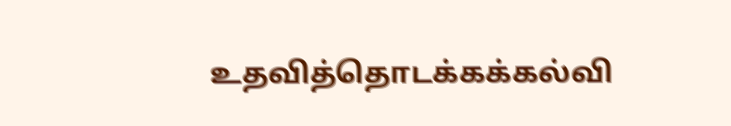உதவித்தொடக்கக்கல்வி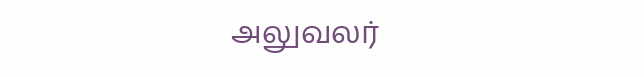அலுவலர்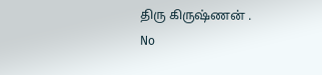திரு கிருஷ்ணன் .
No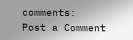comments:
Post a Comment